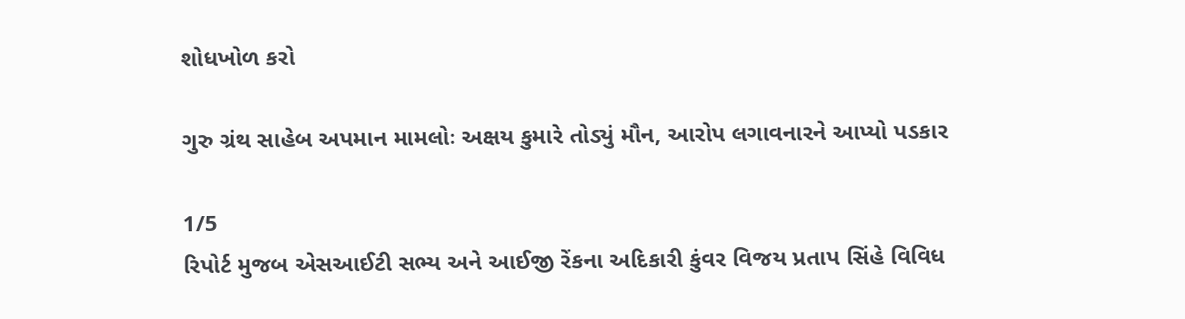શોધખોળ કરો

ગુરુ ગ્રંથ સાહેબ અપમાન મામલોઃ અક્ષય કુમારે તોડ્યું મૌન, આરોપ લગાવનારને આપ્યો પડકાર

1/5
રિપોર્ટ મુજબ એસઆઈટી સભ્ય અને આઈજી રેંકના અદિકારી કુંવર વિજય પ્રતાપ સિંહે વિવિધ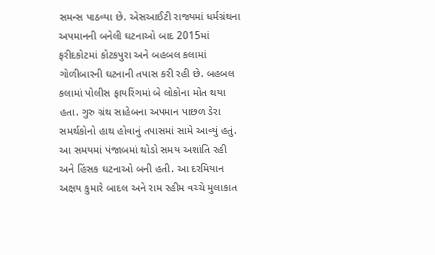સમન્સ પાઠવ્યા છે. એસઆઈટી રાજ્યમાં ધર્મગ્રંથના અપમાનની બનેલી ઘટનાઓ બાદ 2015માં ફરીદકોટમાં કોટકપુરા અને બહબલ કલામાં ગોળીબારની ઘટનાની તપાસ કરી રહી છે. બહબલ કલામાં પોલીસ ફાયરિંગમાં બે લોકોના મોત થયા હતા. ગુરુ ગ્રંથ સાહેબના અપમાન પાછળ ડેરા સમર્થકોનો હાથ હોવાનું તપાસમાં સામે આવ્યું હતું. આ સમયમાં પંજાબમાં થોડો સમય અશાંતિ રહી અને હિંસક ઘટનાઓ બની હતી. આ દરમિયાન અક્ષય કુમારે બાદલ અને રામ રહીમ વચ્ચે મુલાકાત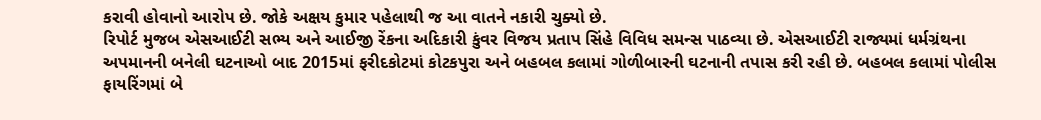કરાવી હોવાનો આરોપ છે. જોકે અક્ષય કુમાર પહેલાથી જ આ વાતને નકારી ચુક્યો છે.
રિપોર્ટ મુજબ એસઆઈટી સભ્ય અને આઈજી રેંકના અદિકારી કુંવર વિજય પ્રતાપ સિંહે વિવિધ સમન્સ પાઠવ્યા છે. એસઆઈટી રાજ્યમાં ધર્મગ્રંથના અપમાનની બનેલી ઘટનાઓ બાદ 2015માં ફરીદકોટમાં કોટકપુરા અને બહબલ કલામાં ગોળીબારની ઘટનાની તપાસ કરી રહી છે. બહબલ કલામાં પોલીસ ફાયરિંગમાં બે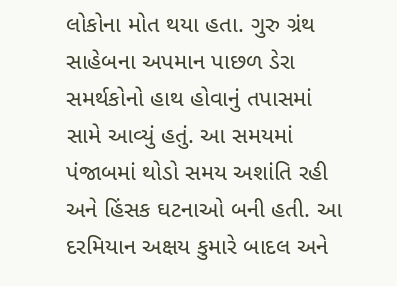લોકોના મોત થયા હતા. ગુરુ ગ્રંથ સાહેબના અપમાન પાછળ ડેરા સમર્થકોનો હાથ હોવાનું તપાસમાં સામે આવ્યું હતું. આ સમયમાં પંજાબમાં થોડો સમય અશાંતિ રહી અને હિંસક ઘટનાઓ બની હતી. આ દરમિયાન અક્ષય કુમારે બાદલ અને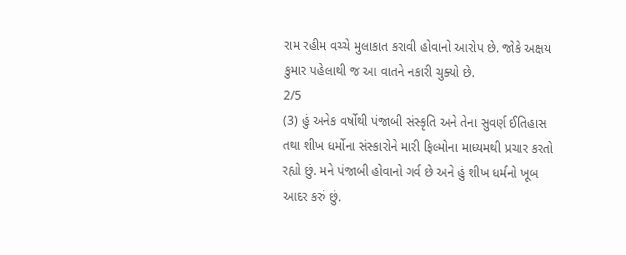રામ રહીમ વચ્ચે મુલાકાત કરાવી હોવાનો આરોપ છે. જોકે અક્ષય કુમાર પહેલાથી જ આ વાતને નકારી ચુક્યો છે.
2/5
(3) હું અનેક વર્ષોથી પંજાબી સંસ્કૃતિ અને તેના સુવર્ણ ઈતિહાસ તથા શીખ ધર્મોના સંસ્કારોને મારી ફિલ્મોના માધ્યમથી પ્રચાર કરતો રહ્યો છું. મને પંજાબી હોવાનો ગર્વ છે અને હું શીખ ધર્મનો ખૂબ આદર કરું છું.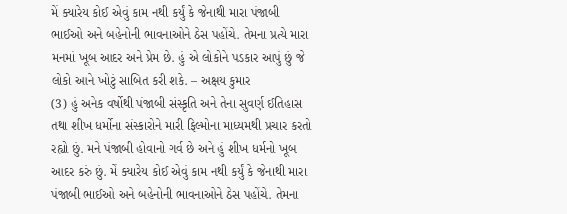મેં ક્યારેય કોઈ એવું કામ નથી કર્યું કે જેનાથી મારા પંજાબી ભાઈઓ અને બહેનોની ભાવનાઓને ઠેસ પહોંચે. તેમના પ્રત્યે મારા મનમાં ખૂબ આદર અને પ્રેમ છે. હું એ લોકોને પડકાર આપું છું જે લોકો આને ખોટું સાબિત કરી શકે. – અક્ષય કુમાર
(3) હું અનેક વર્ષોથી પંજાબી સંસ્કૃતિ અને તેના સુવર્ણ ઈતિહાસ તથા શીખ ધર્મોના સંસ્કારોને મારી ફિલ્મોના માધ્યમથી પ્રચાર કરતો રહ્યો છું. મને પંજાબી હોવાનો ગર્વ છે અને હું શીખ ધર્મનો ખૂબ આદર કરું છું. મેં ક્યારેય કોઈ એવું કામ નથી કર્યું કે જેનાથી મારા પંજાબી ભાઈઓ અને બહેનોની ભાવનાઓને ઠેસ પહોંચે. તેમના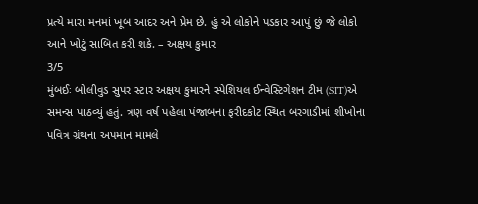પ્રત્યે મારા મનમાં ખૂબ આદર અને પ્રેમ છે. હું એ લોકોને પડકાર આપું છું જે લોકો આને ખોટું સાબિત કરી શકે. – અક્ષય કુમાર
3/5
મુંબઈઃ બોલીવુડ સુપર સ્ટાર અક્ષય કુમારને સ્પેશિયલ ઈન્વેસ્ટિગેશન ટીમ (SIT)એ સમન્સ પાઠવ્યું હતું. ત્રણ વર્ષ પહેલા પંજાબના ફરીદકોટ સ્થિત બરગાડીમાં શીખોના પવિત્ર ગ્રંથના અપમાન મામલે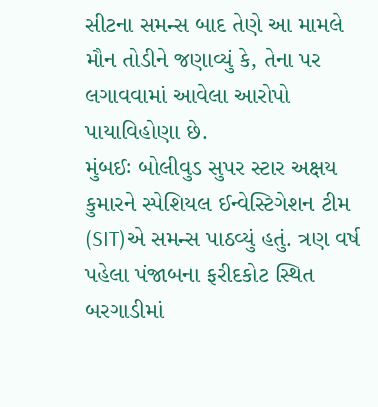સીટના સમન્સ બાદ તેણે આ મામલે મૌન તોડીને જણાવ્યું કે, તેના પર લગાવવામાં આવેલા આરોપો પાયાવિહોણા છે.
મુંબઈઃ બોલીવુડ સુપર સ્ટાર અક્ષય કુમારને સ્પેશિયલ ઈન્વેસ્ટિગેશન ટીમ (SIT)એ સમન્સ પાઠવ્યું હતું. ત્રણ વર્ષ પહેલા પંજાબના ફરીદકોટ સ્થિત બરગાડીમાં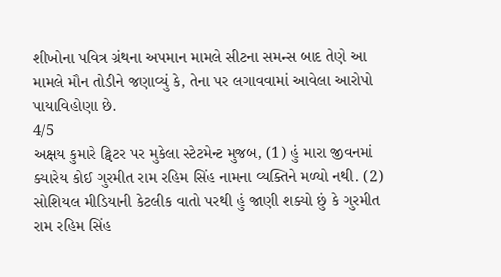શીખોના પવિત્ર ગ્રંથના અપમાન મામલે સીટના સમન્સ બાદ તેણે આ મામલે મૌન તોડીને જણાવ્યું કે, તેના પર લગાવવામાં આવેલા આરોપો પાયાવિહોણા છે.
4/5
અક્ષય કુમારે ટ્વિટર પર મુકેલા સ્ટેટમેન્ટ મુજબ, (1) હું મારા જીવનમાં ક્યારેય કોઈ ગુરમીત રામ રહિમ સિંહ નામના વ્યક્તિને મળ્યો નથી. (2) સોશિયલ મીડિયાની કેટલીક વાતો પરથી હું જાણી શક્યો છું કે ગુરમીત રામ રહિમ સિંહ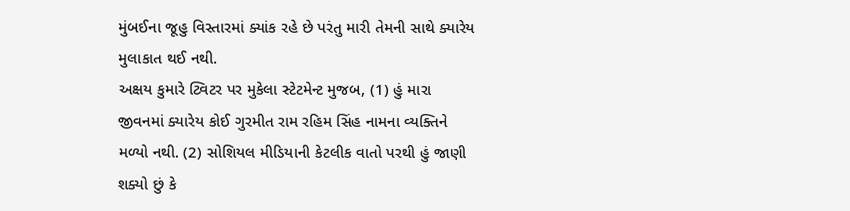મુંબઈના જૂહુ વિસ્તારમાં ક્યાંક રહે છે પરંતુ મારી તેમની સાથે ક્યારેય મુલાકાત થઈ નથી.
અક્ષય કુમારે ટ્વિટર પર મુકેલા સ્ટેટમેન્ટ મુજબ, (1) હું મારા જીવનમાં ક્યારેય કોઈ ગુરમીત રામ રહિમ સિંહ નામના વ્યક્તિને મળ્યો નથી. (2) સોશિયલ મીડિયાની કેટલીક વાતો પરથી હું જાણી શક્યો છું કે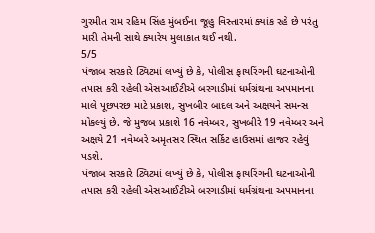ગુરમીત રામ રહિમ સિંહ મુંબઈના જૂહુ વિસ્તારમાં ક્યાંક રહે છે પરંતુ મારી તેમની સાથે ક્યારેય મુલાકાત થઈ નથી.
5/5
પંજાબ સરકારે ટ્વિટમાં લખ્યું છે કે, પોલીસ ફાયરિંગની ઘટનાઓની તપાસ કરી રહેલી એસઆઈટીએ બરગાડીમાં ધર્મગ્રંથના અપમાનના માલે પૂછપરછ માટે પ્રકાશ, સુખબીર બાદલ અને અક્ષયને સમન્સ મોકલ્યું છે. જે મુજબ પ્રકાશે 16 નવેમ્બર, સુખબીરે 19 નવેમ્બર અને અક્ષયે 21 નવેમ્બરે અમૃતસર સ્થિત સર્કિટ હાઉસમાં હાજર રહેવું પડશે.
પંજાબ સરકારે ટ્વિટમાં લખ્યું છે કે, પોલીસ ફાયરિંગની ઘટનાઓની તપાસ કરી રહેલી એસઆઈટીએ બરગાડીમાં ધર્મગ્રંથના અપમાનના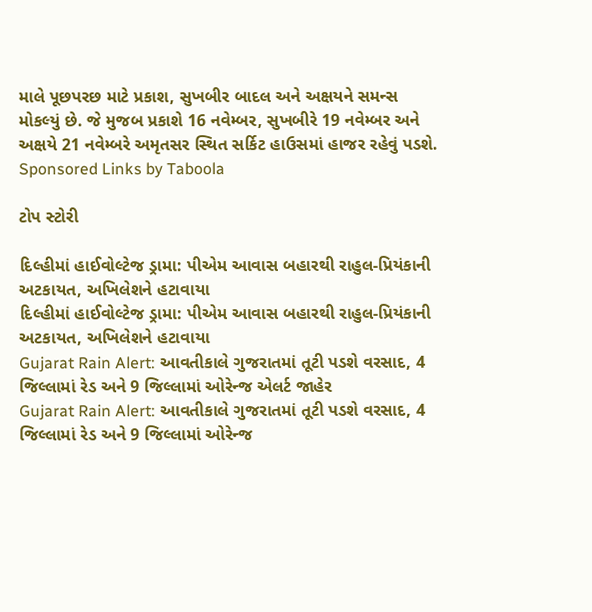માલે પૂછપરછ માટે પ્રકાશ, સુખબીર બાદલ અને અક્ષયને સમન્સ મોકલ્યું છે. જે મુજબ પ્રકાશે 16 નવેમ્બર, સુખબીરે 19 નવેમ્બર અને અક્ષયે 21 નવેમ્બરે અમૃતસર સ્થિત સર્કિટ હાઉસમાં હાજર રહેવું પડશે.
Sponsored Links by Taboola

ટોપ સ્ટોરી

દિલ્હીમાં હાઈવોલ્ટેજ ડ્રામા: પીએમ આવાસ બહારથી રાહુલ-પ્રિયંકાની અટકાયત, અખિલેશને હટાવાયા
દિલ્હીમાં હાઈવોલ્ટેજ ડ્રામા: પીએમ આવાસ બહારથી રાહુલ-પ્રિયંકાની અટકાયત, અખિલેશને હટાવાયા
Gujarat Rain Alert: આવતીકાલે ગુજરાતમાં તૂટી પડશે વરસાદ, 4 જિલ્લામાં રેડ અને 9 જિલ્લામાં ઓરેન્જ એલર્ટ જાહેર
Gujarat Rain Alert: આવતીકાલે ગુજરાતમાં તૂટી પડશે વરસાદ, 4 જિલ્લામાં રેડ અને 9 જિલ્લામાં ઓરેન્જ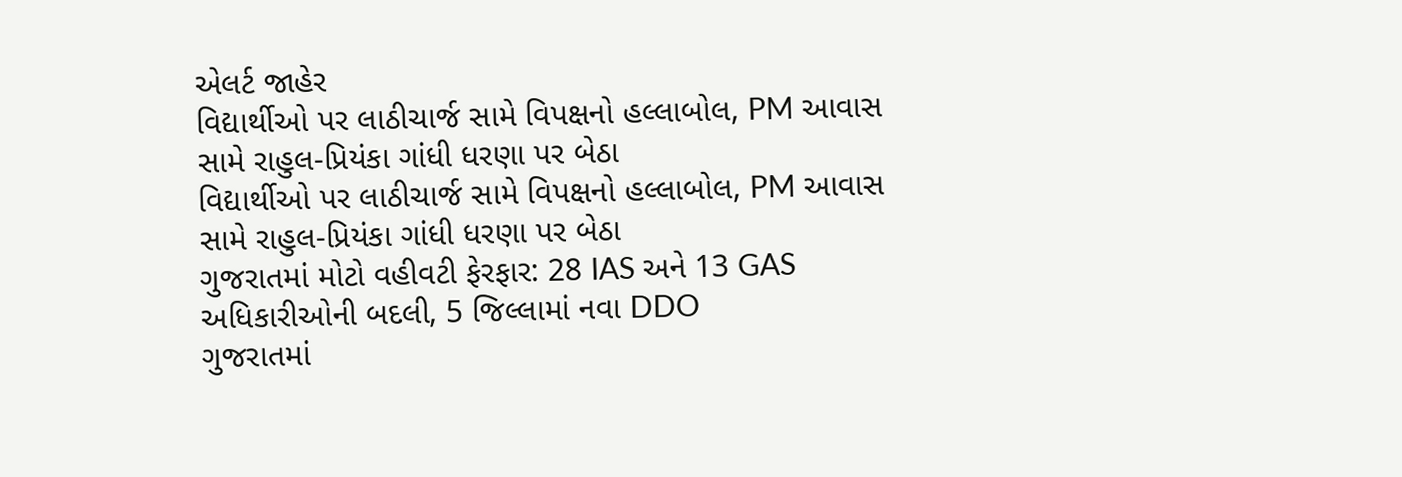એલર્ટ જાહેર
વિદ્યાર્થીઓ પર લાઠીચાર્જ સામે વિપક્ષનો હલ્લાબોલ, PM આવાસ સામે રાહુલ-પ્રિયંકા ગાંધી ધરણા પર બેઠા
વિદ્યાર્થીઓ પર લાઠીચાર્જ સામે વિપક્ષનો હલ્લાબોલ, PM આવાસ સામે રાહુલ-પ્રિયંકા ગાંધી ધરણા પર બેઠા
ગુજરાતમાં મોટો વહીવટી ફેરફાર: 28 IAS અને 13 GAS અધિકારીઓની બદલી, 5 જિલ્લામાં નવા DDO
ગુજરાતમાં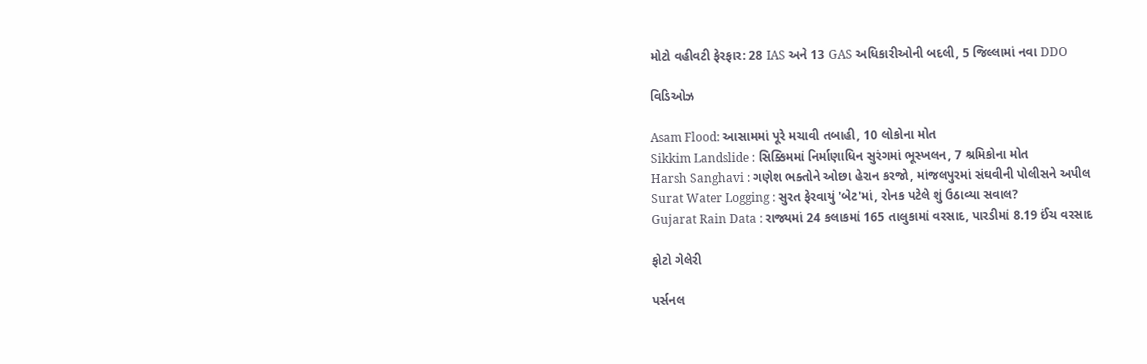મોટો વહીવટી ફેરફાર: 28 IAS અને 13 GAS અધિકારીઓની બદલી, 5 જિલ્લામાં નવા DDO

વિડિઓઝ

Asam Flood: આસામમાં પૂરે મચાવી તબાહી, 10 લોકોના મોત
Sikkim Landslide : સિક્કિમમાં નિર્માણાધિન સુરંગમાં ભૂસ્ખલન, 7 શ્રમિકોના મોત
Harsh Sanghavi : ગણેશ ભક્તોને ઓછા હેરાન કરજો, માંજલપુરમાં સંઘવીની પોલીસને અપીલ
Surat Water Logging : સુરત ફેરવાયું 'બેટ'માં, રોનક પટેલે શું ઉઠાવ્યા સવાલ?
Gujarat Rain Data : રાજ્યમાં 24 કલાકમાં 165 તાલુકામાં વરસાદ, પારડીમાં 8.19 ઈંચ વરસાદ

ફોટો ગેલેરી

પર્સનલ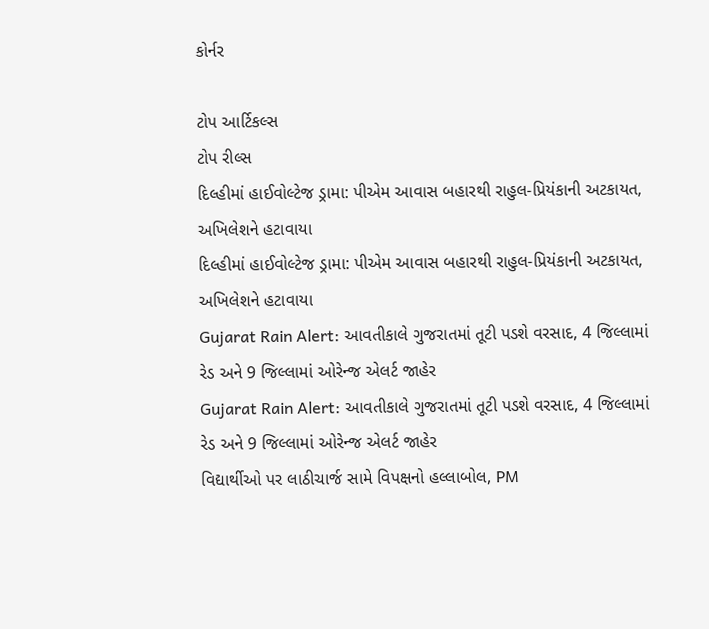કોર્નર

ટોપ આર્ટિકલ્સ
ટોપ રીલ્સ
દિલ્હીમાં હાઈવોલ્ટેજ ડ્રામા: પીએમ આવાસ બહારથી રાહુલ-પ્રિયંકાની અટકાયત, અખિલેશને હટાવાયા
દિલ્હીમાં હાઈવોલ્ટેજ ડ્રામા: પીએમ આવાસ બહારથી રાહુલ-પ્રિયંકાની અટકાયત, અખિલેશને હટાવાયા
Gujarat Rain Alert: આવતીકાલે ગુજરાતમાં તૂટી પડશે વરસાદ, 4 જિલ્લામાં રેડ અને 9 જિલ્લામાં ઓરેન્જ એલર્ટ જાહેર
Gujarat Rain Alert: આવતીકાલે ગુજરાતમાં તૂટી પડશે વરસાદ, 4 જિલ્લામાં રેડ અને 9 જિલ્લામાં ઓરેન્જ એલર્ટ જાહેર
વિદ્યાર્થીઓ પર લાઠીચાર્જ સામે વિપક્ષનો હલ્લાબોલ, PM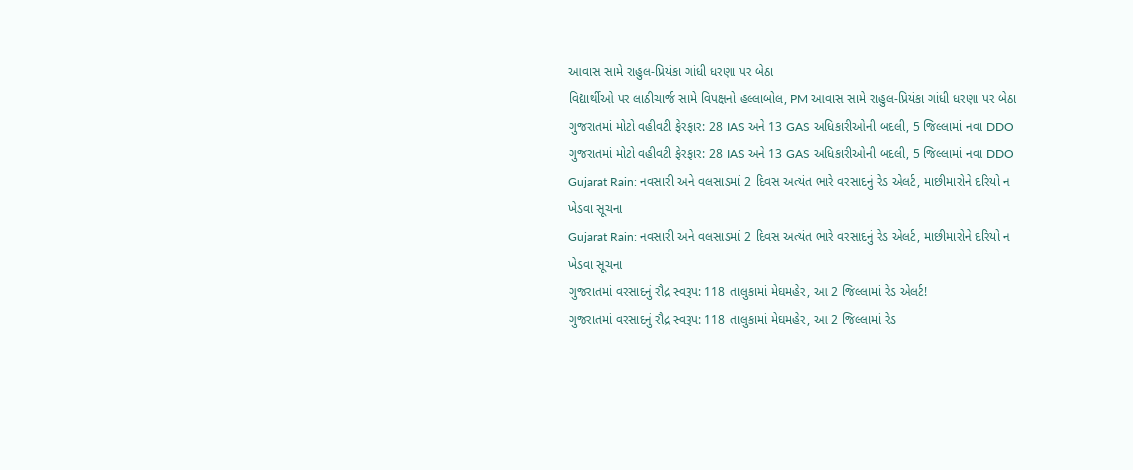આવાસ સામે રાહુલ-પ્રિયંકા ગાંધી ધરણા પર બેઠા
વિદ્યાર્થીઓ પર લાઠીચાર્જ સામે વિપક્ષનો હલ્લાબોલ, PM આવાસ સામે રાહુલ-પ્રિયંકા ગાંધી ધરણા પર બેઠા
ગુજરાતમાં મોટો વહીવટી ફેરફાર: 28 IAS અને 13 GAS અધિકારીઓની બદલી, 5 જિલ્લામાં નવા DDO
ગુજરાતમાં મોટો વહીવટી ફેરફાર: 28 IAS અને 13 GAS અધિકારીઓની બદલી, 5 જિલ્લામાં નવા DDO
Gujarat Rain: નવસારી અને વલસાડમાં 2 દિવસ અત્યંત ભારે વરસાદનું રેડ એલર્ટ, માછીમારોને દરિયો ન ખેડવા સૂચના
Gujarat Rain: નવસારી અને વલસાડમાં 2 દિવસ અત્યંત ભારે વરસાદનું રેડ એલર્ટ, માછીમારોને દરિયો ન ખેડવા સૂચના
ગુજરાતમાં વરસાદનું રૌદ્ર સ્વરૂપ: 118 તાલુકામાં મેઘમહેર, આ 2 જિલ્લામાં રેડ એલર્ટ!
ગુજરાતમાં વરસાદનું રૌદ્ર સ્વરૂપ: 118 તાલુકામાં મેઘમહેર, આ 2 જિલ્લામાં રેડ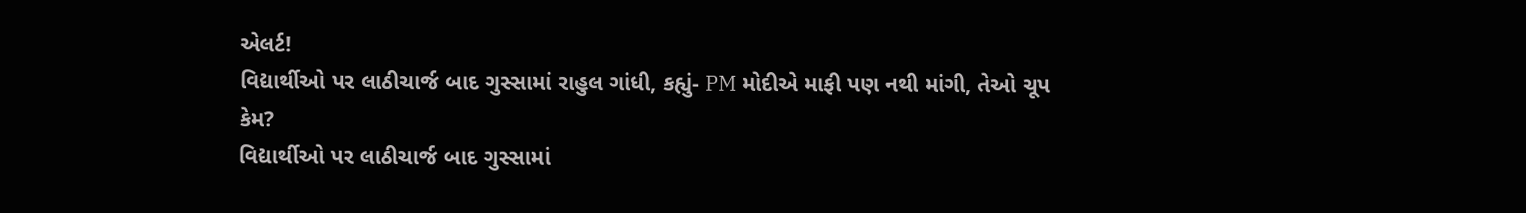એલર્ટ!
વિદ્યાર્થીઓ પર લાઠીચાર્જ બાદ ગુસ્સામાં રાહુલ ગાંધી, કહ્યું- PM મોદીએ માફી પણ નથી માંગી, તેઓ ચૂપ કેમ?
વિદ્યાર્થીઓ પર લાઠીચાર્જ બાદ ગુસ્સામાં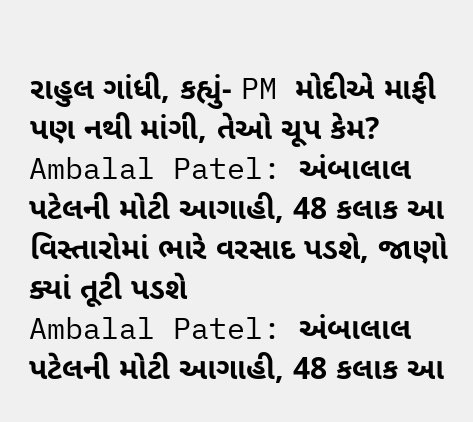રાહુલ ગાંધી, કહ્યું- PM મોદીએ માફી પણ નથી માંગી, તેઓ ચૂપ કેમ?
Ambalal Patel: અંબાલાલ પટેલની મોટી આગાહી, 48 કલાક આ વિસ્તારોમાં ભારે વરસાદ પડશે, જાણો ક્યાં તૂટી પડશે
Ambalal Patel: અંબાલાલ પટેલની મોટી આગાહી, 48 કલાક આ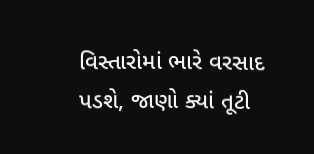વિસ્તારોમાં ભારે વરસાદ પડશે, જાણો ક્યાં તૂટી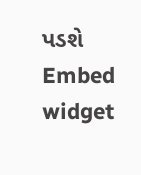પડશે
Embed widget